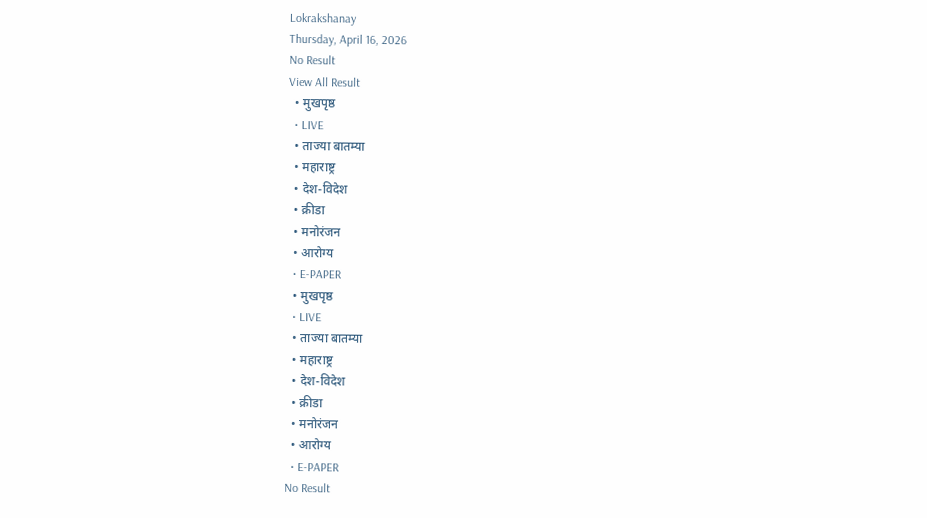Lokrakshanay
Thursday, April 16, 2026
No Result
View All Result
  • मुखपृष्ठ
  • LIVE
  • ताज्या बातम्या
  • महाराष्ट्र
  • देश-विदेश
  • क्रीडा
  • मनोरंजन
  • आरोग्य
  • E-PAPER
  • मुखपृष्ठ
  • LIVE
  • ताज्या बातम्या
  • महाराष्ट्र
  • देश-विदेश
  • क्रीडा
  • मनोरंजन
  • आरोग्य
  • E-PAPER
No Result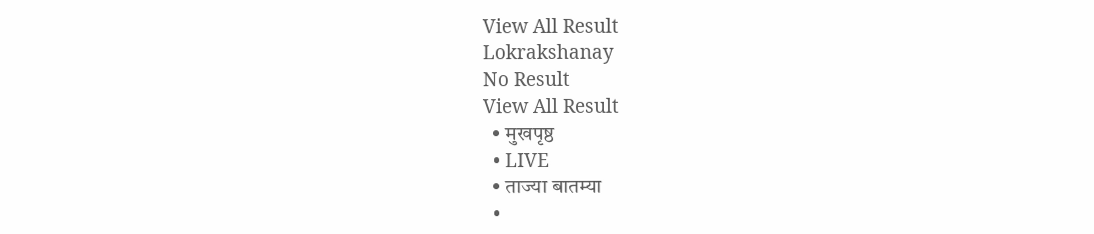View All Result
Lokrakshanay
No Result
View All Result
  • मुखपृष्ठ
  • LIVE
  • ताज्या बातम्या
  •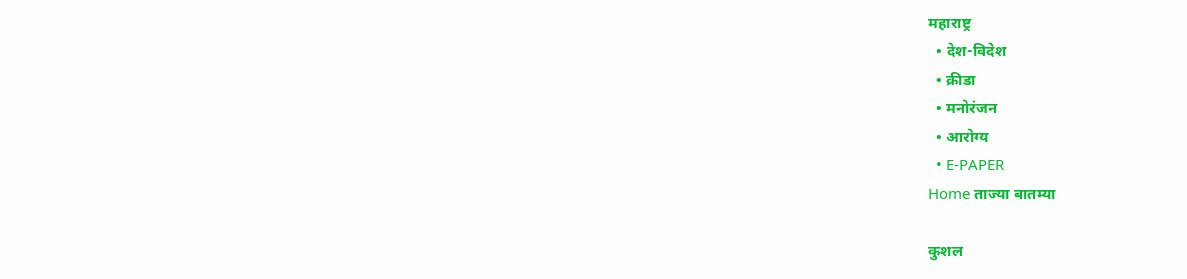महाराष्ट्र
  • देश-विदेश
  • क्रीडा
  • मनोरंजन
  • आरोग्य
  • E-PAPER
Home ताज्या बातम्या

कुशल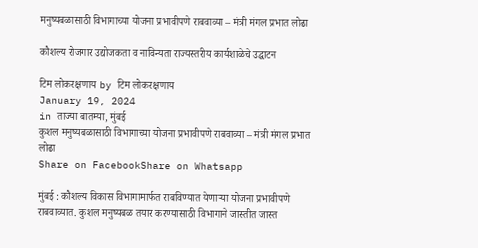मनुष्यबळासाठी विभागाच्या योजना प्रभावीपणे राबवाव्या – मंत्री मंगल प्रभात लोढा

कौशल्य रोजगार उद्योजकता व नाविन्यता राज्यस्तरीय कार्यशाळेचे उद्घाटन

टिम लोकरक्षणाय by टिम लोकरक्षणाय
January 19, 2024
in ताज्या बातम्या, मुंबई
कुशल मनुष्यबळासाठी विभागाच्या योजना प्रभावीपणे राबवाव्या – मंत्री मंगल प्रभात लोढा
Share on FacebookShare on Whatsapp

मुंबई : कौशल्य विकास विभागामार्फत राबविण्यात येणाऱ्या योजना प्रभावीपणे राबवाव्यात. कुशल मनुष्यबळ तयार करण्यासाठी विभागाने जास्तीत जास्त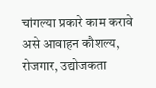चांगल्या प्रकारे काम करावे असे आवाहन कौशल्य, रोजगार, उद्योजकता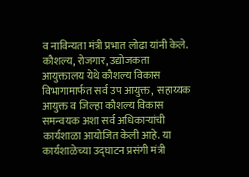व नाविन्यता मंत्री प्रभात लोढा यांनी केले. कौशल्य, रोजगार, उद्योजकता आयुक्तालय येथे कौशल्य विकास विभागामार्फत सर्व उप आयुक्त,  सहाय्यक आयुक्त व जिल्हा कौशल्य विकास समन्वयक अशा सर्व अधिकाऱ्यांची कार्यशाळा आयोजित केली आहे. या कार्यशाळेच्या उद्घाटन प्रसंगी मंत्री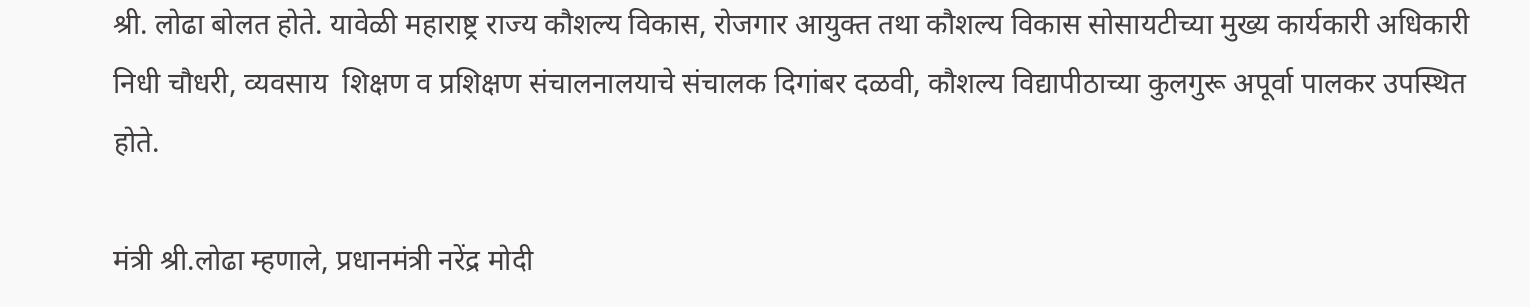श्री. लोढा बोलत होते. यावेळी महाराष्ट्र राज्य कौशल्य विकास, रोजगार आयुक्त तथा कौशल्य विकास सोसायटीच्या मुख्य कार्यकारी अधिकारी निधी चौधरी, व्यवसाय  शिक्षण व प्रशिक्षण संचालनालयाचे संचालक दिगांबर दळवी, कौशल्य विद्यापीठाच्या कुलगुरू अपूर्वा पालकर उपस्थित होते.

मंत्री श्री.लोढा म्हणाले, प्रधानमंत्री नरेंद्र मोदी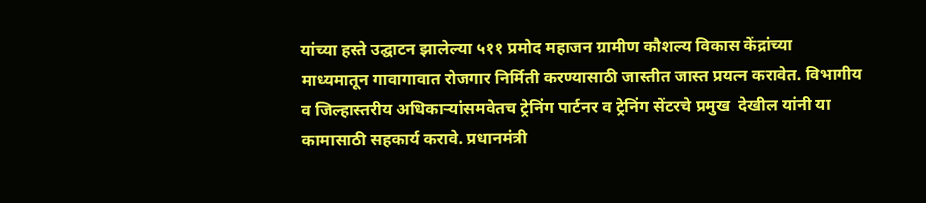यांच्या हस्ते उद्घाटन झालेल्या ५११ प्रमोद महाजन ग्रामीण कौशल्य विकास केंद्रांच्या माध्यमातून गावागावात रोजगार निर्मिती करण्यासाठी जास्तीत जास्त प्रयत्न करावेत. विभागीय व जिल्हास्तरीय अधिकाऱ्यांसमवेतच ट्रेनिंग पार्टनर व ट्रेनिंग सेंटरचे प्रमुख  देखील यांनी या कामासाठी सहकार्य करावे. प्रधानमंत्री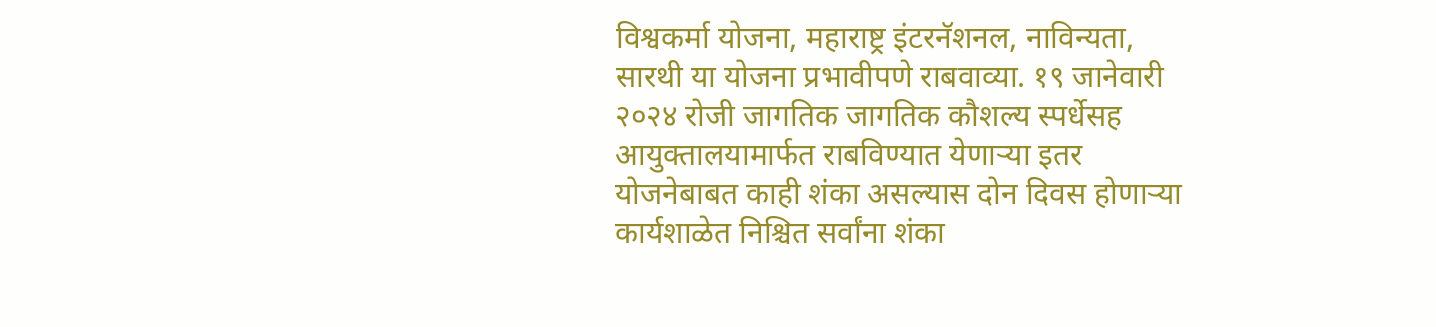विश्वकर्मा योजना, महाराष्ट्र इंटरनॅशनल, नाविन्यता, सारथी या योजना प्रभावीपणे राबवाव्या. १९ जानेवारी २०२४ रोजी जागतिक जागतिक कौशल्य स्पर्धेसह आयुक्तालयामार्फत राबविण्यात येणाऱ्या इतर योजनेबाबत काही शंका असल्यास दोन दिवस होणाऱ्या कार्यशाळेत निश्चित सर्वांना शंका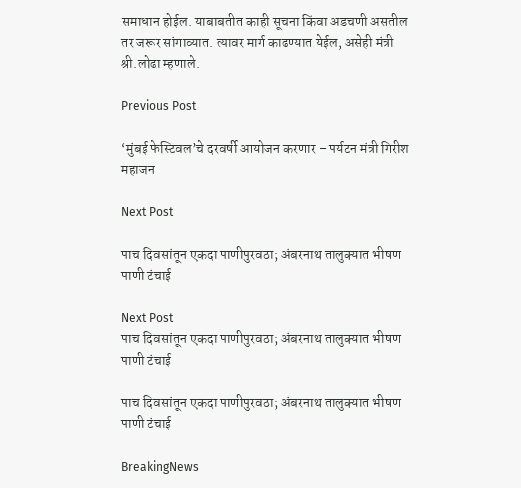समाधान होईल. याबाबतीत काही सूचना किंवा अडचणी असतील तर जरूर सांगाव्यात. त्यावर मार्ग काढण्यात येईल, असेही मंत्री श्री.लोढा म्हणाले.

Previous Post

‘मुंबई फेस्टिवल’चे दरवर्षी आयोजन करणार – पर्यटन मंत्री गिरीश महाजन

Next Post

पाच दिवसांतून एकदा पाणीपुरवठा; अंबरनाथ तालुक्यात भीषण पाणी टंचाई

Next Post
पाच दिवसांतून एकदा पाणीपुरवठा; अंबरनाथ तालुक्यात भीषण पाणी टंचाई

पाच दिवसांतून एकदा पाणीपुरवठा; अंबरनाथ तालुक्यात भीषण पाणी टंचाई

BreakingNews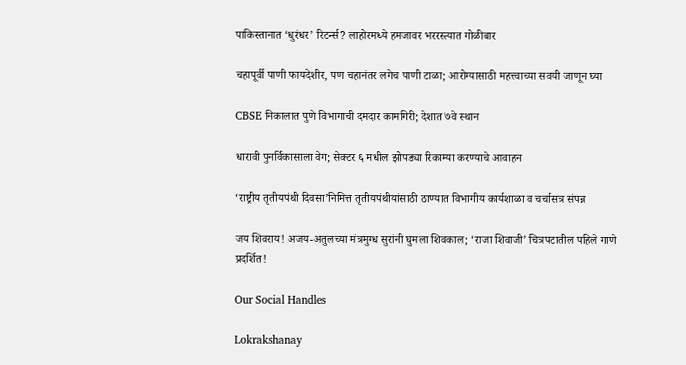पाकिस्तानात ‘धुरंधर’ रिटर्न्स? लाहोरमध्ये हमजावर भररस्त्यात गोळीबार

चहापूर्वी पाणी फायदेशीर, पण चहानंतर लगेच पाणी टाळा; आरोग्यासाठी महत्त्वाच्या सवयी जाणून घ्या

CBSE निकालात पुणे विभागाची दमदार कामगिरी; देशात ७वे स्थान

धारावी पुनर्विकासाला वेग; सेक्टर ६ मधील झोपड्या रिकाम्या करण्याचे आवाहन

‘राष्ट्रीय तृतीयपंथी दिवसा’निमित्त तृतीयपंथीयांसाठी ठाण्यात विभागीय कार्यशाळा व चर्चासत्र संपन्न

जय शिवराय! अजय-अतुलच्या मंत्रमुग्ध सुरांनी घुमला शिवकाल; ‘राजा शिवाजी’ चित्रपटातील पहिले गाणे प्रदर्शित!

Our Social Handles

Lokrakshanay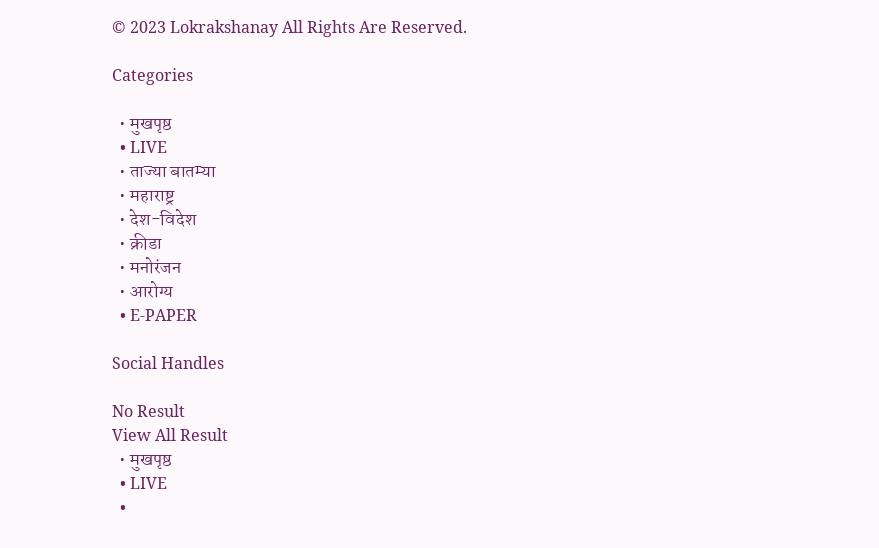© 2023 Lokrakshanay All Rights Are Reserved.

Categories

  • मुखपृष्ठ
  • LIVE
  • ताज्या बातम्या
  • महाराष्ट्र
  • देश-विदेश
  • क्रीडा
  • मनोरंजन
  • आरोग्य
  • E-PAPER

Social Handles

No Result
View All Result
  • मुखपृष्ठ
  • LIVE
  •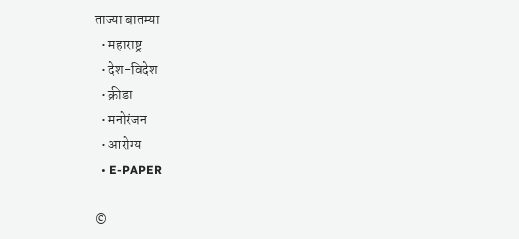ताज्या बातम्या
  • महाराष्ट्र
  • देश-विदेश
  • क्रीडा
  • मनोरंजन
  • आरोग्य
  • E-PAPER

©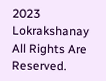2023 Lokrakshanay All Rights Are Reserved.